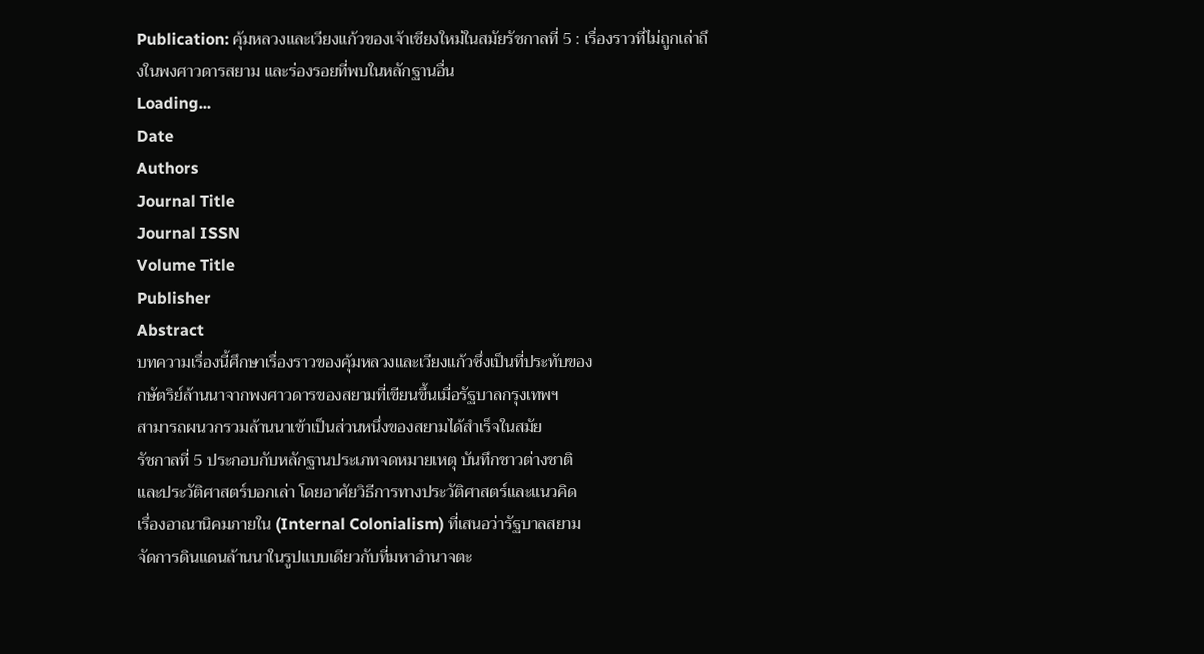Publication: คุ้มหลวงและเวียงแก้วของเจ้าเชียงใหม่ในสมัยรัชกาลที่ 5 : เรื่องราวที่ไม่ถูกเล่าถึงในพงศาวดารสยาม และร่องรอยที่พบในหลักฐานอื่น
Loading...
Date
Authors
Journal Title
Journal ISSN
Volume Title
Publisher
Abstract
บทความเรื่องนี้ศึกษาเรื่องราวของคุ้มหลวงและเวียงแก้วซึ่งเป็นที่ประทับของ
กษัตริย์ล้านนาจากพงศาวดารของสยามที่เขียนขึ้นเมื่อรัฐบาลกรุงเทพฯ
สามารถผนวกรวมล้านนาเข้าเป็นส่วนหนึ่งของสยามได้สำเร็จในสมัย
รัชกาลที่ 5 ประกอบกับหลักฐานประเภทจดหมายเหตุ บันทึกชาวต่างชาติ
และประวัติศาสตร์บอกเล่า โดยอาศัยวิธีการทางประวัติศาสตร์และแนวคิด
เรื่องอาณานิคมภายใน (Internal Colonialism) ที่เสนอว่ารัฐบาลสยาม
จัดการดินแดนล้านนาในรูปแบบเดียวกับที่มหาอำนาจตะ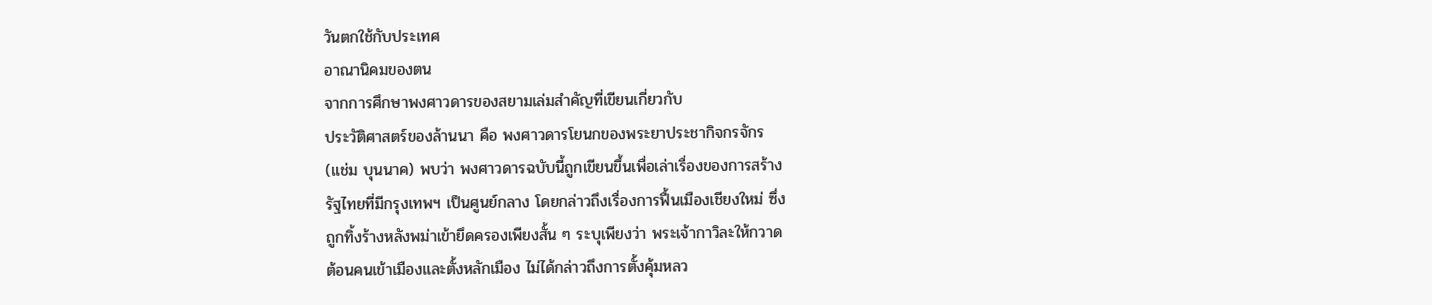วันตกใช้กับประเทศ
อาณานิคมของตน
จากการศึกษาพงศาวดารของสยามเล่มสำคัญที่เขียนเกี่ยวกับ
ประวัติศาสตร์ของล้านนา คือ พงศาวดารโยนกของพระยาประชากิจกรจักร
(แช่ม บุนนาค) พบว่า พงศาวดารฉบับนี้ถูกเขียนขึ้นเพื่อเล่าเรื่องของการสร้าง
รัฐไทยที่มีกรุงเทพฯ เป็นศูนย์กลาง โดยกล่าวถึงเรื่องการฟื้นเมืองเชียงใหม่ ซึ่ง
ถูกทิ้งร้างหลังพม่าเข้ายึดครองเพียงสั้น ๆ ระบุเพียงว่า พระเจ้ากาวิละให้กวาด
ต้อนคนเข้าเมืองและตั้งหลักเมือง ไม่ได้กล่าวถึงการตั้งคุ้มหลว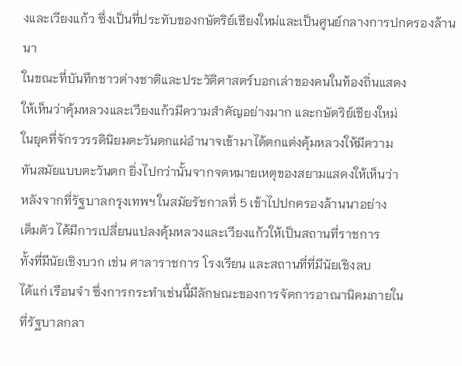งและเวียงแก้ว ซึ่งเป็นที่ประทับของกษัตริย์เชียงใหม่และเป็นศูนย์กลางการปกครองล้านนา
ในขณะที่บันทึกชาวต่างชาติและประวัติศาสตร์บอกเล่าของคนในท้องถิ่นแสดง
ให้เห็นว่าคุ้มหลวงและเวียงแก้วมีความสำคัญอย่างมาก และกษัตริย์เชียงใหม่
ในยุคที่จักรวรรดินิยมตะวันตกแผ่อำนาจเข้ามาได้ตกแต่งคุ้มหลวงให้มีความ
ทันสมัยแบบตะวันตก ยิ่งไปกว่านั้นจากจดหมายเหตุของสยามแสดงให้เห็นว่า
หลังจากที่รัฐบาลกรุงเทพฯ ในสมัยรัชกาลที่ 5 เข้าไปปกครองล้านนาอย่าง
เต็มตัว ได้มีการเปลี่ยนแปลงคุ้มหลวงและเวียงแก้วให้เป็นสถานที่ราชการ
ทั้งที่มีนัยเชิงบวก เช่น ศาลาราชการ โรงเรียน และสถานที่ที่มีนัยเชิงลบ
ได้แก่ เรือนจำ ซึ่งการกระทำเช่นนี้มีลักษณะของการจัดการอาณานิคมภายใน
ที่รัฐบาลกลา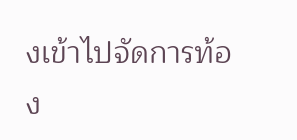งเข้าไปจัดการท้อง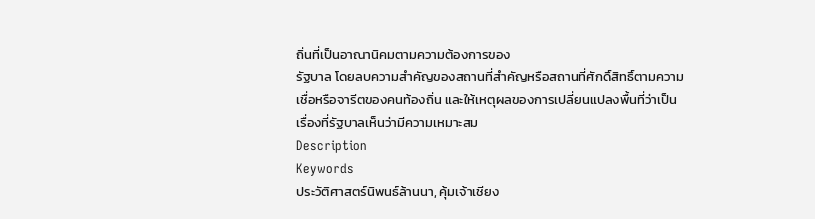ถิ่นที่เป็นอาณานิคมตามความต้องการของ
รัฐบาล โดยลบความสำคัญของสถานที่สำคัญหรือสถานที่ศักดิ์สิทธิ์ตามความ
เชื่อหรือจารีตของคนท้องถิ่น และให้เหตุผลของการเปลี่ยนแปลงพื้นที่ว่าเป็น
เรื่องที่รัฐบาลเห็นว่ามีความเหมาะสม
Description
Keywords
ประวัติศาสตร์นิพนธ์ล้านนา, คุ้มเจ้าเชียง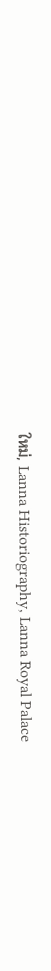ใหม่, Lanna Historiography, Lanna Royal Palace